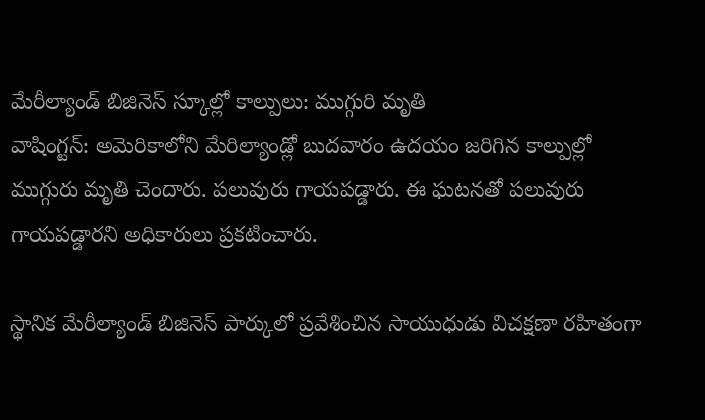మేరీల్యాండ్ బిజినెస్ స్కూల్లో కాల్పులు: ముగ్గురి మృతి
వాషింగ్టన్: అమెరికాలోని మేరిల్యాండ్లో బుదవారం ఉదయం జరిగిన కాల్పుల్లో ముగ్గురు మృతి చెందారు. పలువురు గాయపడ్డారు. ఈ ఘటనతో పలువురు గాయపడ్డారని అధికారులు ప్రకటించారు.

స్థానిక మేరీల్యాండ్ బిజినెస్ పార్కులో ప్రవేశించిన సాయుధుడు విచక్షణా రహితంగా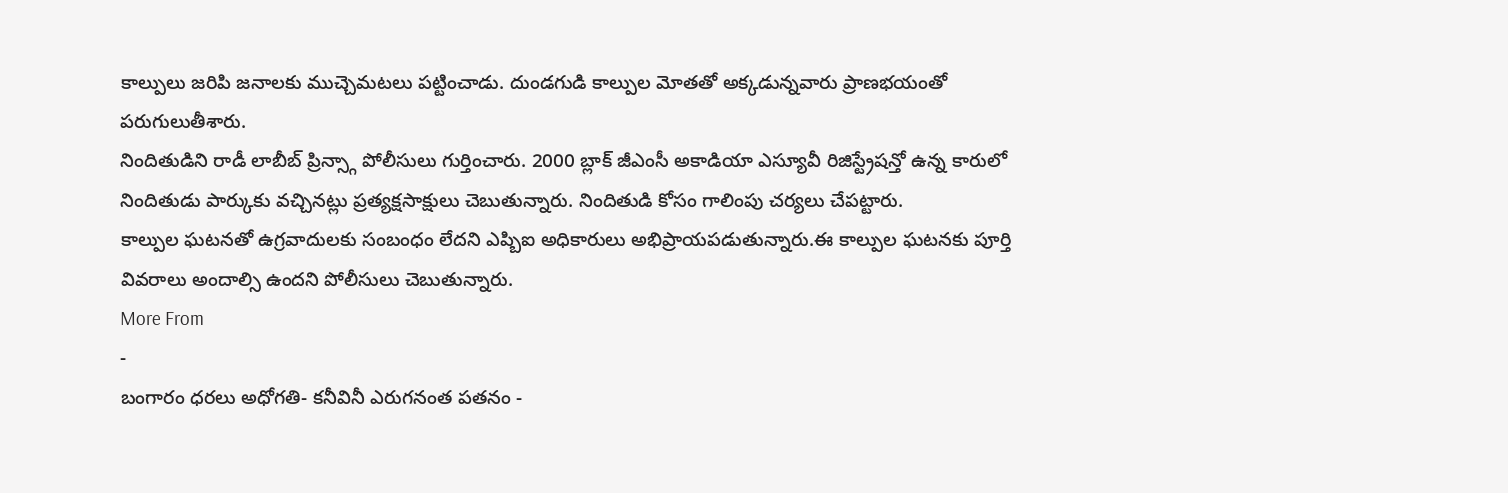కాల్పులు జరిపి జనాలకు ముచ్చెమటలు పట్టించాడు. దుండగుడి కాల్పుల మోతతో అక్కడున్నవారు ప్రాణభయంతో పరుగులుతీశారు.
నిందితుడిని రాడీ లాబీబ్ ప్రిన్స్గా పోలీసులు గుర్తించారు. 2000 బ్లాక్ జీఎంసీ అకాడియా ఎస్యూవీ రిజిస్ట్రేషన్తో ఉన్న కారులో నిందితుడు పార్కుకు వచ్చినట్లు ప్రత్యక్షసాక్షులు చెబుతున్నారు. నిందితుడి కోసం గాలింపు చర్యలు చేపట్టారు.
కాల్పుల ఘటనతో ఉగ్రవాదులకు సంబంధం లేదని ఎప్బిఐ అధికారులు అభిప్రాయపడుతున్నారు.ఈ కాల్పుల ఘటనకు పూర్తి వివరాలు అందాల్సి ఉందని పోలీసులు చెబుతున్నారు.
More From
-
బంగారం ధరలు అధోగతి- కనీవినీ ఎరుగనంత పతనం -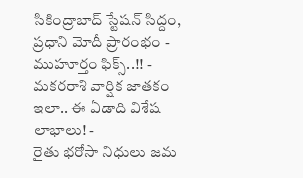సికింద్రాబాద్ స్టేషన్ సిద్దం, ప్రధాని మోదీ ప్రారంభం - ముహూర్తం ఫిక్స్..!! -
మకరరాశి వార్షిక జాతకం ఇలా.. ఈ ఏడాది విశేష లాభాలు! -
రైతు భరోసా నిధులు జమ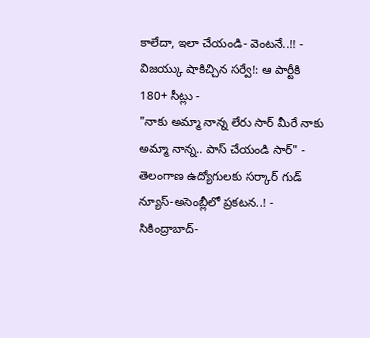కాలేదా, ఇలా చేయండి- వెంటనే..!! -
విజయ్కు షాకిచ్చిన సర్వే!: ఆ పార్టీకి 180+ సీట్లు -
"నాకు అమ్మా నాన్న లేరు సార్ మీరే నాకు అమ్మా నాన్న.. పాస్ చేయండి సార్" -
తెలంగాణ ఉద్యోగులకు సర్కార్ గుడ్ న్యూస్-అసెంబ్లీలో ప్రకటన..! -
సికింద్రాబాద్-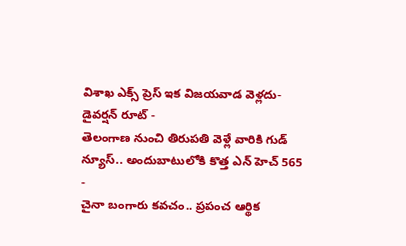విశాఖ ఎక్స్ ప్రెస్ ఇక విజయవాడ వెళ్లదు- డైవర్షన్ రూట్ -
తెలంగాణ నుంచి తిరుపతి వెళ్లే వారికి గుడ్ న్యూస్.. అందుబాటులోకి కొత్త ఎన్ హెచ్ 565 -
చైనా బంగారు కవచం.. ప్రపంచ ఆర్థిక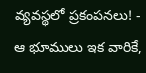వ్యవస్థలో ప్రకంపనలు! -
ఆ భూములు ఇక వారికే,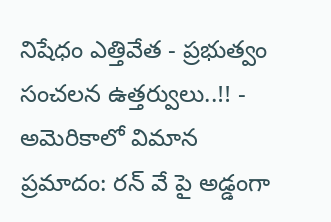నిషేధం ఎత్తివేత - ప్రభుత్వం సంచలన ఉత్తర్వులు..!! -
అమెరికాలో విమాన ప్రమాదం: రన్ వే పై అడ్డంగా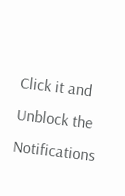Click it and Unblock the Notifications